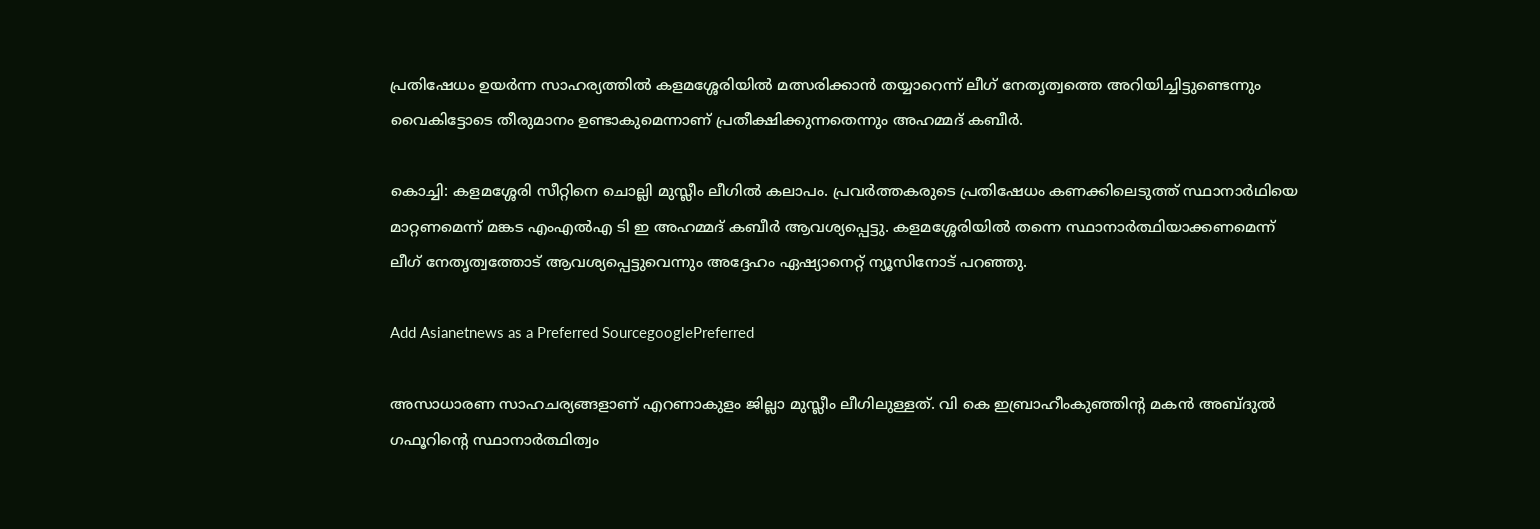പ്രതിഷേധം ഉയര്‍ന്ന സാഹര്യത്തിൽ കളമശ്ശേരിയില്‍ മത്സരിക്കാന്‍ തയ്യാറെന്ന് ലീഗ് നേതൃത്വത്തെ അറിയിച്ചിട്ടുണ്ടെന്നും വൈകിട്ടോടെ തീരുമാനം ഉണ്ടാകുമെന്നാണ് പ്രതീക്ഷിക്കുന്നതെന്നും അഹമ്മദ് കബീര്‍.

കൊച്ചി: കളമശ്ശേരി സീറ്റിനെ ചൊല്ലി മുസ്ലീം ലീഗിൽ കലാപം. പ്രവർത്തകരുടെ പ്രതിഷേധം കണക്കിലെടുത്ത് സ്ഥാനാര്‍ഥിയെ മാറ്റണമെന്ന് മങ്കട എംഎൽഎ ടി ഇ അഹമ്മദ് കബീർ ആവശ്യപ്പെട്ടു. കളമശ്ശേരിയിൽ തന്നെ സ്ഥാനാർത്ഥിയാക്കണമെന്ന് ലീഗ് നേതൃത്വത്തോട് ആവശ്യപ്പെട്ടുവെന്നും അദ്ദേഹം ഏഷ്യാനെറ്റ്‌ ന്യൂസിനോട് പറഞ്ഞു.

Add Asianetnews as a Preferred SourcegooglePreferred

അസാധാരണ സാഹചര്യങ്ങളാണ് എറണാകുളം ജില്ലാ മുസ്ലീം ലീഗിലുള്ളത്. വി കെ ഇബ്രാഹീംകുഞ്ഞിൻ്റ മകൻ അബ്ദുൽ ഗഫൂറിൻ്റെ സ്ഥാനാർത്ഥിത്വം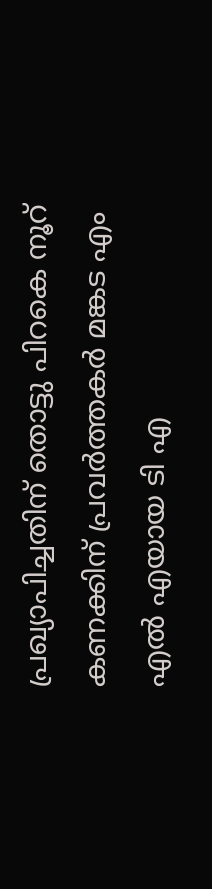പ്രഖ്യാപിച്ചതിന് തൊട്ടു പിറകെ നൂറ് കണക്കിന് പ്രവർത്തകർ മങ്കട എം എൽ എയായ ടി എ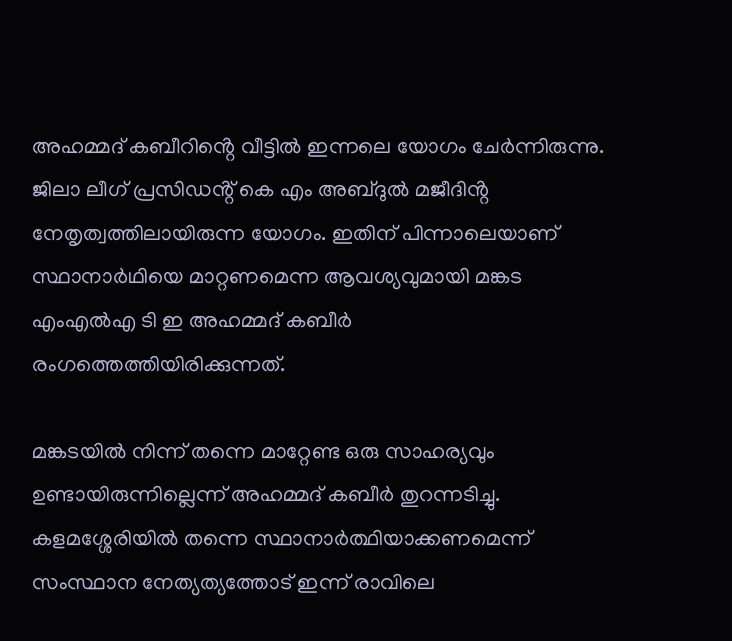അഹമ്മദ് കബീറിൻ്റെ വീട്ടിൽ ഇന്നലെ യോഗം ചേർന്നിരുന്നു. ജിലാ ലീഗ് പ്രസിഡൻ്റ് കെ എം അബ്ദുൽ മജീദിൻ്റ നേതൃത്വത്തിലായിരുന്ന യോഗം. ഇതിന് പിന്നാലെയാണ് സ്ഥാനാര്‍ഥിയെ മാറ്റണമെന്ന ആവശ്യവുമായി മങ്കട എംഎൽഎ ടി ഇ അഹമ്മദ് കബീർ രംഗത്തെത്തിയിരിക്കുന്നത്.

മങ്കടയില്‍ നിന്ന് തന്നെ മാറ്റേണ്ട ഒരു സാഹര്യവും ഉണ്ടായിരുന്നില്ലെന്ന് അഹമ്മദ് കബീർ തുറന്നടിച്ചു. കളമശ്ശേരിയില്‍ തന്നെ സ്ഥാനാർത്ഥിയാക്കണമെന്ന് സംസ്ഥാന നേത്യത്യത്തോട് ഇന്ന് രാവിലെ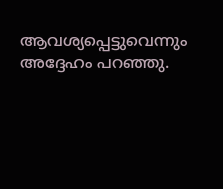ആവശ്യപ്പെട്ടുവെന്നും അദ്ദേഹം പറഞ്ഞു.